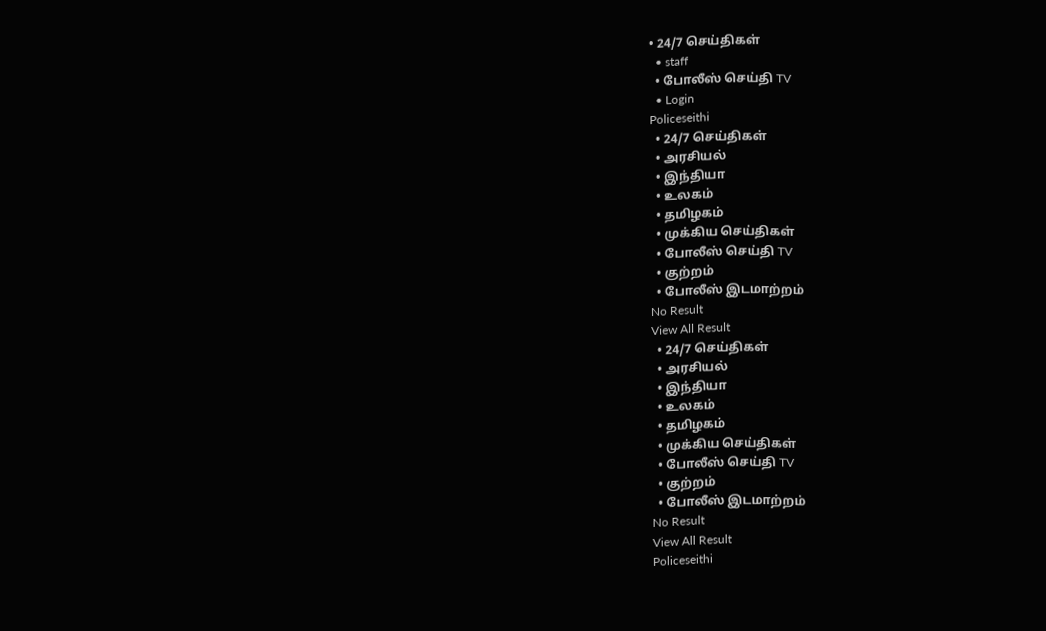• 24/7 செய்திகள்
  • staff
  • போலீஸ் செய்தி TV
  • Login
Policeseithi
  • 24/7 செய்திகள்
  • அரசியல்
  • இந்தியா
  • உலகம்
  • தமிழகம்
  • முக்கிய செய்திகள்
  • போலீஸ் செய்தி TV
  • குற்றம்
  • போலீஸ் இடமாற்றம்
No Result
View All Result
  • 24/7 செய்திகள்
  • அரசியல்
  • இந்தியா
  • உலகம்
  • தமிழகம்
  • முக்கிய செய்திகள்
  • போலீஸ் செய்தி TV
  • குற்றம்
  • போலீஸ் இடமாற்றம்
No Result
View All Result
Policeseithi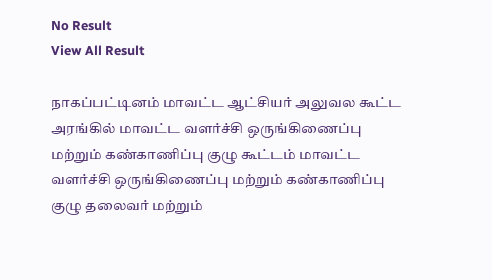No Result
View All Result

நாகப்பட்டினம் மாவட்ட ஆட்சியர் அலுவல கூட்ட அரங்கில் மாவட்ட வளர்ச்சி ஒருங்கிணைப்பு மற்றும் கண்காணிப்பு குழு கூட்டம் மாவட்ட வளர்ச்சி ஒருங்கிணைப்பு மற்றும் கண்காணிப்பு குழு தலைவர் மற்றும்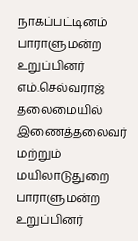நாகப்பட்டினம் பாராளுமன்ற உறுப்பினர் எம்.செல்வராஜ் தலைமையில் இணைத்தலைவர் மற்றும் மயிலாடுதுறை பாராளுமன்ற உறுப்பினர்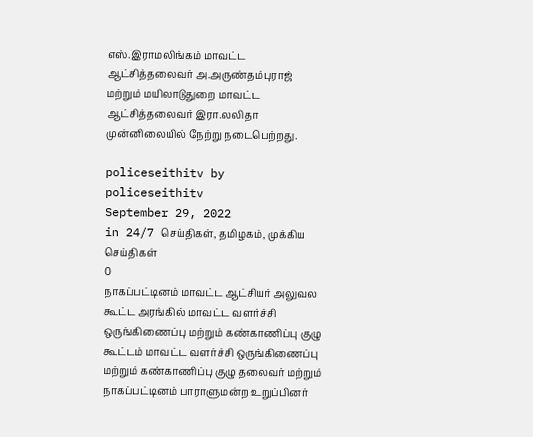எஸ்.இராமலிங்கம் மாவட்ட ஆட்சித்தலைவர் அ.அருண்தம்புராஜ் மற்றும் மயிலாடுதுறை மாவட்ட ஆட்சித்தலைவர் இரா.லலிதா முன்னிலையில் நேற்று நடைபெற்றது.

policeseithitv by policeseithitv
September 29, 2022
in 24/7 செய்திகள், தமிழகம், முக்கிய செய்திகள்
0
நாகப்பட்டினம் மாவட்ட ஆட்சியர் அலுவல கூட்ட அரங்கில் மாவட்ட வளர்ச்சி ஒருங்கிணைப்பு மற்றும் கண்காணிப்பு குழு கூட்டம் மாவட்ட வளர்ச்சி ஒருங்கிணைப்பு மற்றும் கண்காணிப்பு குழு தலைவர் மற்றும் நாகப்பட்டினம் பாராளுமன்ற உறுப்பினர்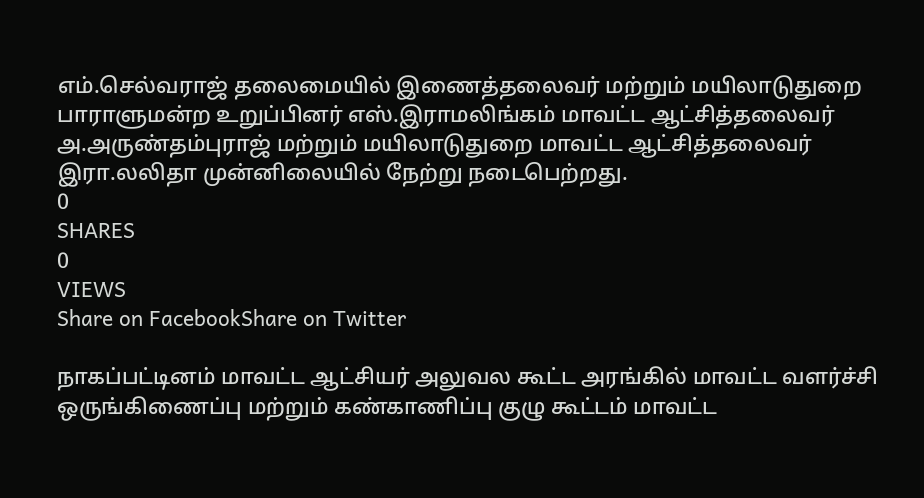எம்.செல்வராஜ் தலைமையில் இணைத்தலைவர் மற்றும் மயிலாடுதுறை பாராளுமன்ற உறுப்பினர் எஸ்.இராமலிங்கம் மாவட்ட ஆட்சித்தலைவர் அ.அருண்தம்புராஜ் மற்றும் மயிலாடுதுறை மாவட்ட ஆட்சித்தலைவர் இரா.லலிதா முன்னிலையில் நேற்று நடைபெற்றது.
0
SHARES
0
VIEWS
Share on FacebookShare on Twitter

நாகப்பட்டினம் மாவட்ட ஆட்சியர் அலுவல கூட்ட அரங்கில் மாவட்ட வளர்ச்சி ஒருங்கிணைப்பு மற்றும் கண்காணிப்பு குழு கூட்டம் மாவட்ட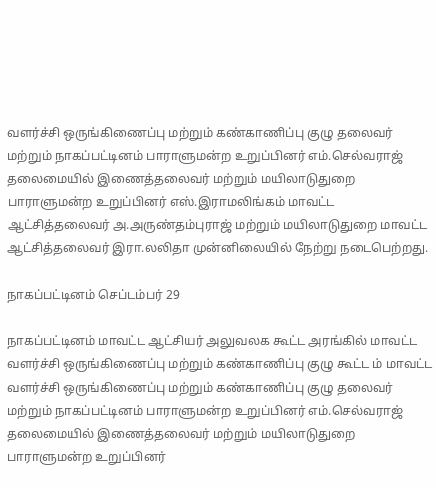வளர்ச்சி ஒருங்கிணைப்பு மற்றும் கண்காணிப்பு குழு தலைவர் மற்றும் நாகப்பட்டினம் பாராளுமன்ற உறுப்பினர் எம்.செல்வராஜ் தலைமையில் இணைத்தலைவர் மற்றும் மயிலாடுதுறை பாராளுமன்ற உறுப்பினர் எஸ்.இராமலிங்கம் மாவட்ட ஆட்சித்தலைவர் அ.அருண்தம்புராஜ் மற்றும் மயிலாடுதுறை மாவட்ட ஆட்சித்தலைவர் இரா.லலிதா முன்னிலையில் நேற்று நடைபெற்றது.

நாகப்பட்டினம் செப்டம்பர் 29

நாகப்பட்டினம் மாவட்ட ஆட்சியர் அலுவலக கூட்ட அரங்கில் மாவட்ட வளர்ச்சி ஒருங்கிணைப்பு மற்றும் கண்காணிப்பு குழு கூட்ட ம் மாவட்ட வளர்ச்சி ஒருங்கிணைப்பு மற்றும் கண்காணிப்பு குழு தலைவர் மற்றும் நாகப்பட்டினம் பாராளுமன்ற உறுப்பினர் எம்.செல்வராஜ் தலைமையில் இணைத்தலைவர் மற்றும் மயிலாடுதுறை பாராளுமன்ற உறுப்பினர்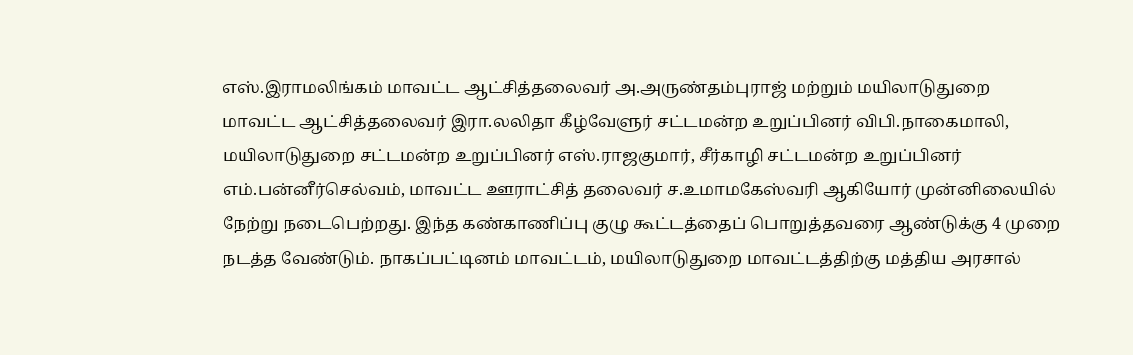எஸ்.இராமலிங்கம் மாவட்ட ஆட்சித்தலைவர் அ.அருண்தம்புராஜ் மற்றும் மயிலாடுதுறை மாவட்ட ஆட்சித்தலைவர் இரா.லலிதா கீழ்வேளுர் சட்டமன்ற உறுப்பினர் விபி.நாகைமாலி, மயிலாடுதுறை சட்டமன்ற உறுப்பினர் எஸ்.ராஜகுமார், சீர்காழி சட்டமன்ற உறுப்பினர் எம்.பன்னீர்செல்வம், மாவட்ட ஊராட்சித் தலைவர் ச.உமாமகேஸ்வரி ஆகியோர் முன்னிலையில் நேற்று நடைபெற்றது. இந்த கண்காணிப்பு குழு கூட்டத்தைப் பொறுத்தவரை ஆண்டுக்கு 4 முறை நடத்த வேண்டும். நாகப்பட்டினம் மாவட்டம், மயிலாடுதுறை மாவட்டத்திற்கு மத்திய அரசால்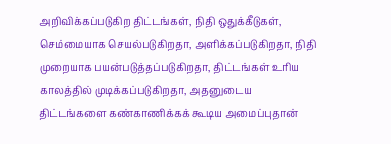அறிவிக்கப்படுகிற திட்டங்கள், நிதி ஒதுக்கீடுகள், செம்மையாக செயல்படுகிறதா, அளிக்கப்படுகிறதா, நிதி முறையாக பயன்படுத்தப்படுகிறதா, திட்டங்கள் உரிய காலத்தில் முடிக்கப்படுகிறதா, அதனுடைய திட்டங்களை கண்காணிக்கக் கூடிய அமைப்புதான்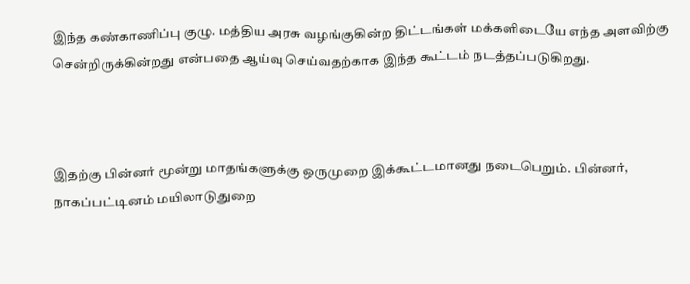இந்த கண்காணிப்பு குழு. மத்திய அரசு வழங்குகின்ற திட்டங்கள் மக்களிடையே எந்த அளவிற்கு சென்றிருக்கின்றது என்பதை ஆய்வு செய்வதற்காக இந்த கூட்டம் நடத்தப்படுகிறது.



இதற்கு பின்னர் மூன்று மாதங்களுக்கு ஒருமுறை இக்கூட்டமானது நடைபெறும். பின்னர், நாகப்பட்டினம் மயிலாடுதுறை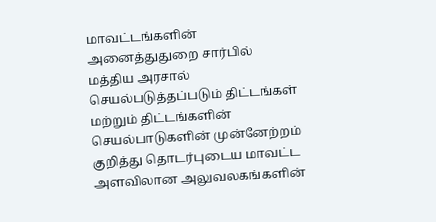மாவட்டங்களின் அனைத்துதுறை சார்பில் மத்திய அரசால் செயல்படுத்தப்படும் திட்டங்கள் மற்றும் திட்டங்களின் செயல்பாடுகளின் முன்னேற்றம் குறித்து தொடர்புடைய மாவட்ட அளவிலான அலுவலகங்களின்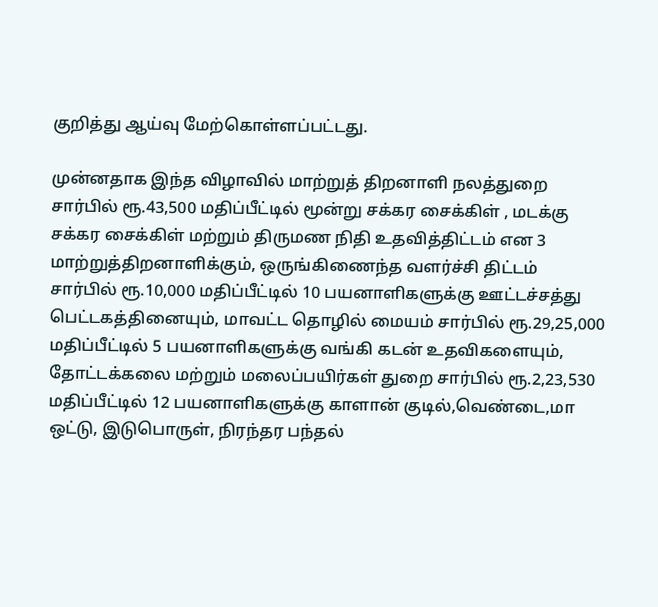குறித்து ஆய்வு மேற்கொள்ளப்பட்டது.

முன்னதாக இந்த விழாவில் மாற்றுத் திறனாளி நலத்துறை சார்பில் ரூ.43,500 மதிப்பீட்டில் மூன்று சக்கர சைக்கிள் , மடக்கு சக்கர சைக்கிள் மற்றும் திருமண நிதி உதவித்திட்டம் என 3 மாற்றுத்திறனாளிக்கும், ஒருங்கிணைந்த வளர்ச்சி திட்டம் சார்பில் ரூ.10,000 மதிப்பீட்டில் 10 பயனாளிகளுக்கு ஊட்டச்சத்து பெட்டகத்தினையும், மாவட்ட தொழில் மையம் சார்பில் ரூ.29,25,000 மதிப்பீட்டில் 5 பயனாளிகளுக்கு வங்கி கடன் உதவிகளையும், தோட்டக்கலை மற்றும் மலைப்பயிர்கள் துறை சார்பில் ரூ.2,23,530 மதிப்பீட்டில் 12 பயனாளிகளுக்கு காளான் குடில்,வெண்டை,மா ஒட்டு, இடுபொருள், நிரந்தர பந்தல்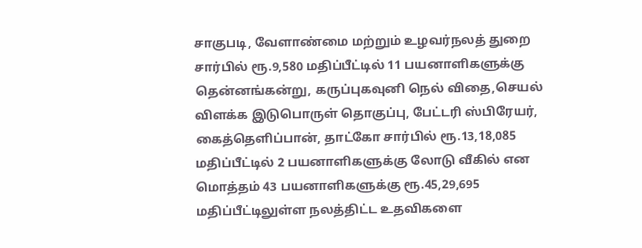சாகுபடி, வேளாண்மை மற்றும் உழவர்நலத் துறை சார்பில் ரூ.9,580 மதிப்பீட்டில் 11 பயனாளிகளுக்கு தென்னங்கன்று, கருப்புகவுனி நெல் விதை,செயல் விளக்க இடுபொருள் தொகுப்பு, பேட்டரி ஸ்பிரேயர், கைத்தெளிப்பான், தாட்கோ சார்பில் ரூ.13,18,085 மதிப்பீட்டில் 2 பயனாளிகளுக்கு லோடு வீகில் என மொத்தம் 43 பயனாளிகளுக்கு ரூ.45,29,695 மதிப்பீட்டிலுள்ள நலத்திட்ட உதவிகளை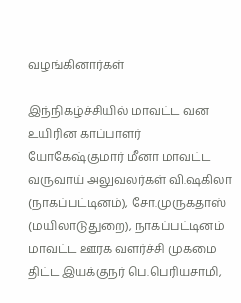வழங்கினார்கள்

இந்நிகழ்ச்சியில் மாவட்ட வன உயிரின காப்பாளர் யோகேஷ்குமார் மீனா மாவட்ட வருவாய் அலுவலர்கள் வி.ஷகிலா (நாகப்பட்டினம்), சோ.முருகதாஸ் (மயிலாடுதுறை), நாகப்பட்டினம் மாவட்ட ஊரக வளர்ச்சி முகமை திட்ட இயக்குநர் பெ.பெரியசாமி,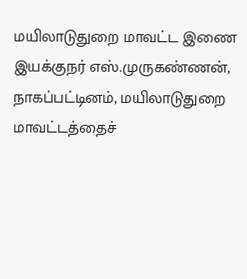மயிலாடுதுறை மாவட்ட இணை இயக்குநர் எஸ்.முருகண்ணன், நாகப்பட்டினம், மயிலாடுதுறை மாவட்டத்தைச்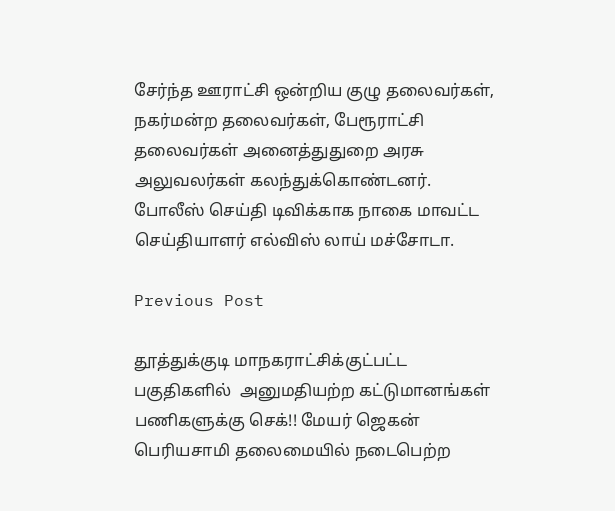சேர்ந்த ஊராட்சி ஒன்றிய குழு தலைவர்கள், நகர்மன்ற தலைவர்கள், பேரூராட்சி தலைவர்கள் அனைத்துதுறை அரசு அலுவலர்கள் கலந்துக்கொண்டனர். போலீஸ் செய்தி டிவிக்காக நாகை மாவட்ட செய்தியாளர் எல்விஸ் லாய் மச்சோடா.

Previous Post

தூத்துக்குடி மாநகராட்சிக்குட்பட்ட பகுதிகளில்  அனுமதியற்ற கட்டுமானங்கள் பணிகளுக்கு செக்!! மேயர் ஜெகன் பெரியசாமி தலைமையில் நடைபெற்ற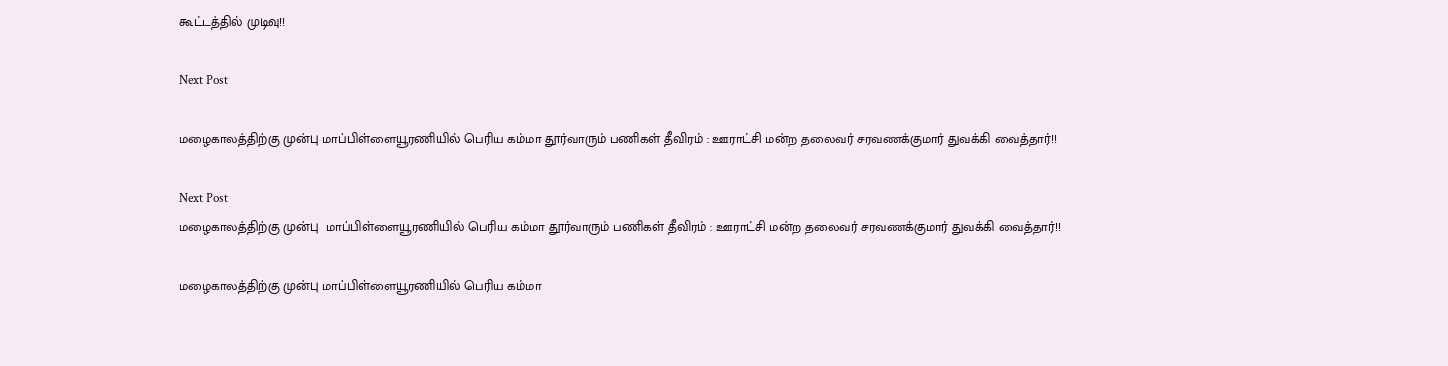கூட்டத்தில் முடிவு!!

Next Post

மழைகாலத்திற்கு முன்பு மாப்பிள்ளையூரணியில் பெரிய கம்மா தூர்வாரும் பணிகள் தீவிரம் : ஊராட்சி மன்ற தலைவர் சரவணக்குமார் துவக்கி வைத்தார்!!

Next Post
மழைகாலத்திற்கு முன்பு  மாப்பிள்ளையூரணியில் பெரிய கம்மா தூர்வாரும் பணிகள் தீவிரம் : ஊராட்சி மன்ற தலைவர் சரவணக்குமார் துவக்கி வைத்தார்!!

மழைகாலத்திற்கு முன்பு மாப்பிள்ளையூரணியில் பெரிய கம்மா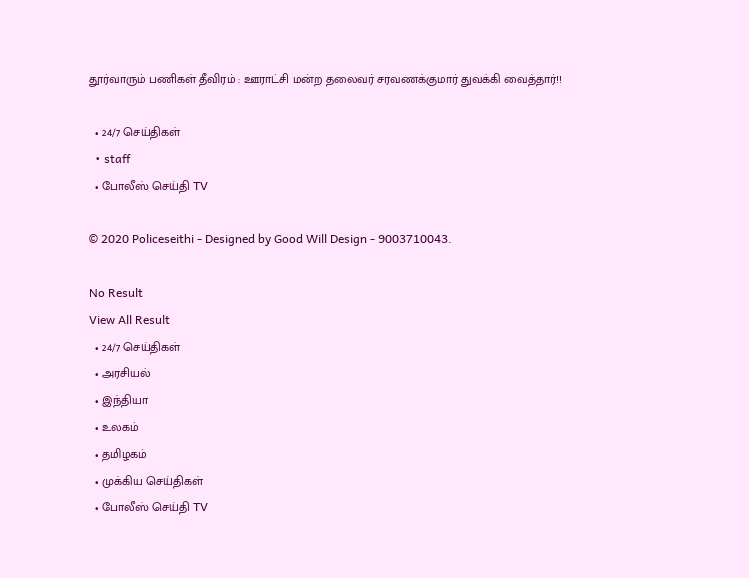தூர்வாரும் பணிகள் தீவிரம் : ஊராட்சி மன்ற தலைவர் சரவணக்குமார் துவக்கி வைத்தார்!!

  • 24/7 செய்திகள்
  • staff
  • போலீஸ் செய்தி TV

© 2020 Policeseithi - Designed by Good Will Design - 9003710043.

No Result
View All Result
  • 24/7 செய்திகள்
  • அரசியல்
  • இந்தியா
  • உலகம்
  • தமிழகம்
  • முக்கிய செய்திகள்
  • போலீஸ் செய்தி TV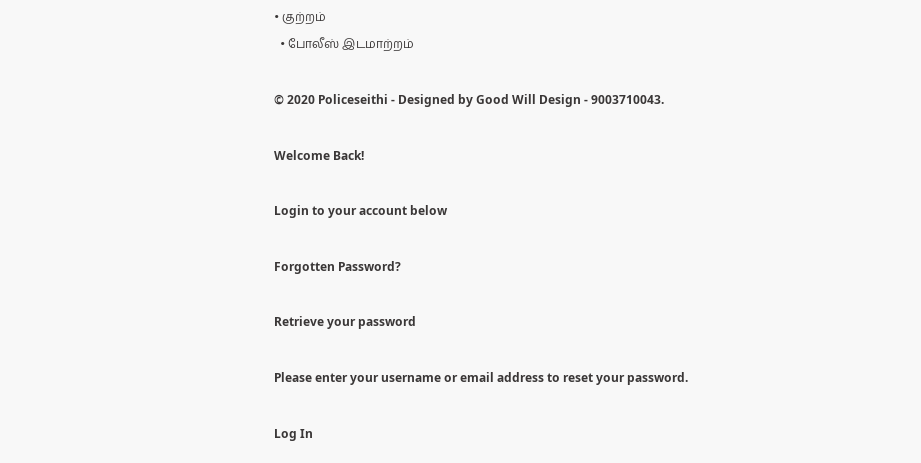• குற்றம்
  • போலீஸ் இடமாற்றம்

© 2020 Policeseithi - Designed by Good Will Design - 9003710043.

Welcome Back!

Login to your account below

Forgotten Password?

Retrieve your password

Please enter your username or email address to reset your password.

Log In